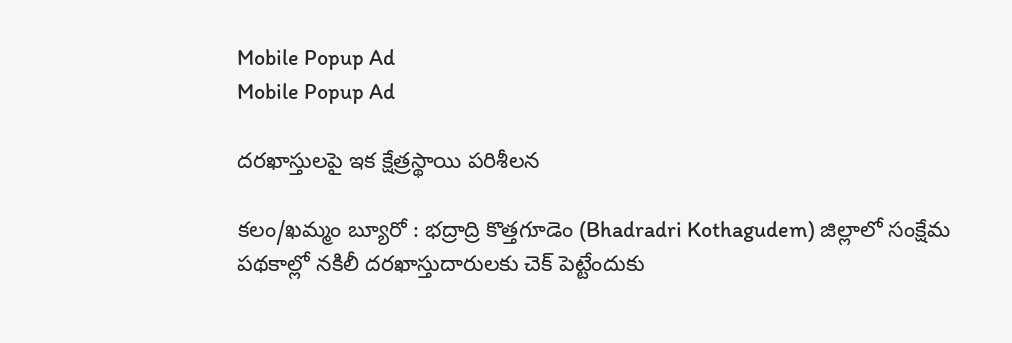Mobile Popup Ad
Mobile Popup Ad

దరఖాస్తులపై ఇక క్షేత్రస్థాయి పరిశీలన

కలం/ఖమ్మం బ్యూరో : భద్రాద్రి కొత్తగూడెం (Bhadradri Kothagudem) జిల్లాలో సంక్షేమ పథకాల్లో నకిలీ దరఖాస్తుదారులకు చెక్ పెట్టేందుకు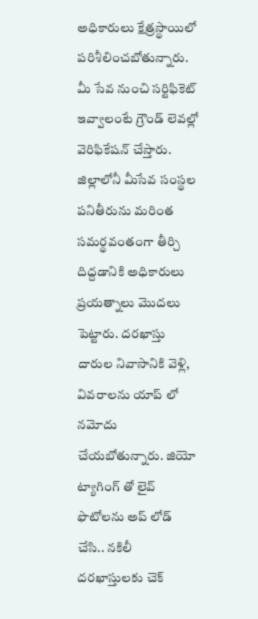అధికారులు క్షేత్రస్థాయిలో పరిశీలించబోతున్నారు. మీ సేవ నుంచి సర్టిఫికెట్ ఇవ్వాలంటే గ్రౌండ్ లెవల్లో వెరిఫికేషన్ చేస్తారు. జిల్లాలోనీ మీసేవ సంస్థల పనితీరును మరింత సమర్థవంతంగా తీర్చి దిద్దడానికి అధికారులు ప్రయత్నాలు మొదలు పెట్టారు. దరఖాస్తు దారుల నివాసానికి వెళ్లి, వివరాలను యాప్ లో నమోదు చేయబోతున్నారు. జియో ట్యాగింగ్ తో లైవ్ ఫొటోలను అప్ లోడ్ చేసి.. నకిలీ దరఖాస్తులకు చెక్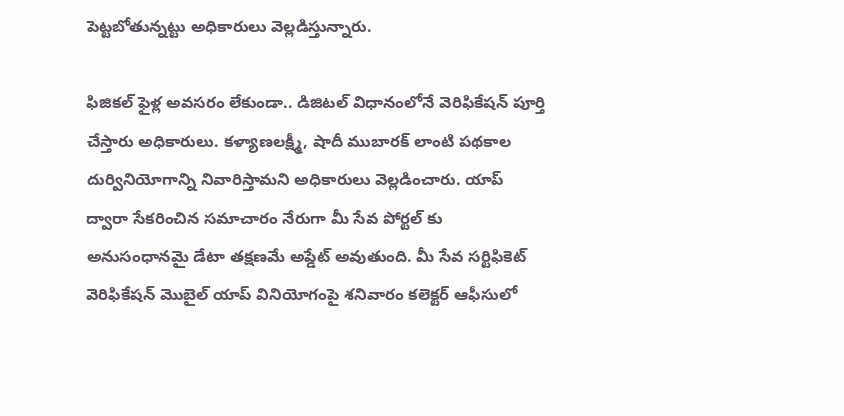పెట్టబోతున్నట్టు అధికారులు వెల్లడిస్తున్నారు.

ఫిజికల్ ఫైళ్ల అవసరం లేకుండా.. డిజిటల్ విధానంలోనే వెరిఫికేషన్ పూర్తి చేస్తారు అధికారులు. కళ్యాణలక్ష్మీ, షాదీ ముబారక్ లాంటి పథకాల దుర్వినియోగాన్ని నివారిస్తామని అధికారులు వెల్లడించారు. యాప్ ద్వారా సేకరించిన సమాచారం నేరుగా మీ సేవ పోర్టల్ కు అనుసంధానమై డేటా తక్షణమే అప్డేట్ అవుతుంది. మీ సేవ సర్టిఫికెట్ వెరిఫికేషన్ మొబైల్ యాప్ వినియోగంపై శనివారం కలెక్టర్ ఆఫీసులో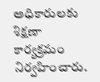అధికారులకు శిక్షణా కార్యక్రమం నిర్వహించారు.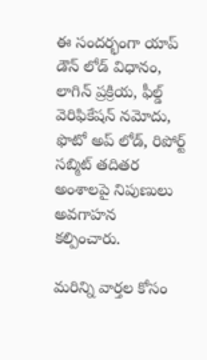ఈ సందర్భంగా యాప్ డౌన్ లోడ్ విధానం, లాగిన్ ప్రక్రియ, ఫీల్డ్ వెరిఫికేషన్ నమోదు, ఫొటో అప్ లోడ్, రిపోర్ట్ సబ్మిట్ తదితర అంశాలపై నిపుణులు అవగాహన కల్పించారు.

మ‌రిన్ని వార్త‌ల కోసం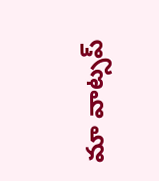మా వాట్స‌ప్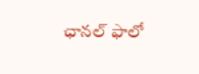ఛాన‌ల్ ఫాలో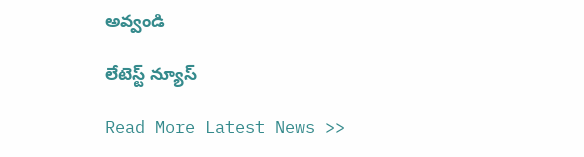అవ్వండి

లేటెస్ట్ న్యూస్‌

Read More Latest News >>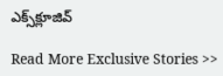ఎక్స్‌క్లూజివ్‌

Read More Exclusive Stories >>